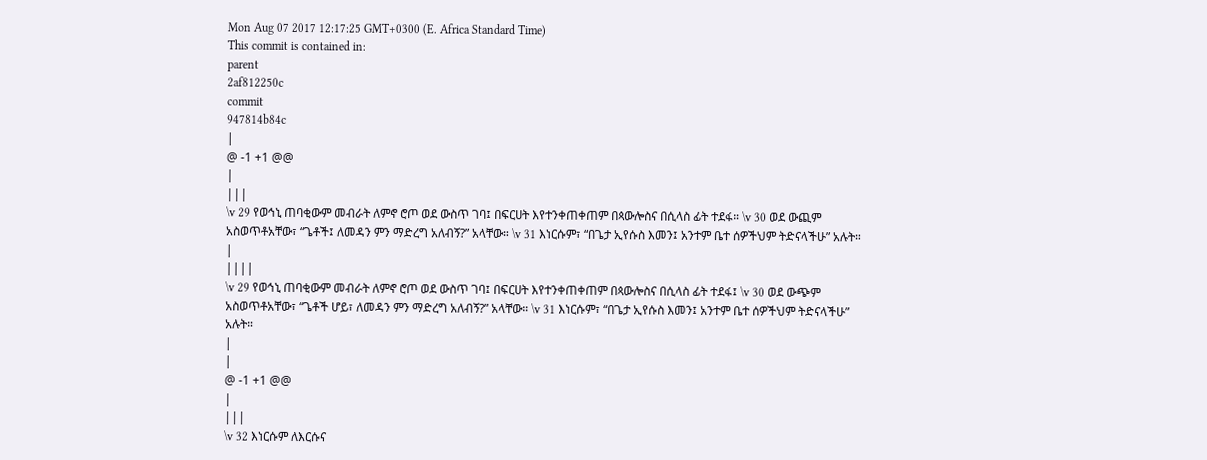Mon Aug 07 2017 12:17:25 GMT+0300 (E. Africa Standard Time)
This commit is contained in:
parent
2af812250c
commit
947814b84c
|
@ -1 +1 @@
|
|||
\v 29 የወኅኒ ጠባቂውም መብራት ለምኖ ሮጦ ወደ ውስጥ ገባ፤ በፍርሀት እየተንቀጠቀጠም በጳውሎስና በሲላስ ፊት ተደፋ። \v 30 ወደ ውጪም አስወጥቶአቸው፣ “ጌቶች፤ ለመዳን ምን ማድረግ አለብኝ?” አላቸው። \v 31 እነርሱም፣ “በጌታ ኢየሱስ እመን፤ አንተም ቤተ ሰዎችህም ትድናላችሁ” አሉት።
|
||||
\v 29 የወኅኒ ጠባቂውም መብራት ለምኖ ሮጦ ወደ ውስጥ ገባ፤ በፍርሀት እየተንቀጠቀጠም በጳውሎስና በሲላስ ፊት ተደፋ፤ \v 30 ወደ ውጭም አስወጥቶአቸው፣ “ጌቶች ሆይ፣ ለመዳን ምን ማድረግ አለብኝ?” አላቸው። \v 31 እነርሱም፣ “በጌታ ኢየሱስ እመን፤ አንተም ቤተ ሰዎችህም ትድናላችሁ” አሉት።
|
|
@ -1 +1 @@
|
|||
\v 32 እነርሱም ለእርሱና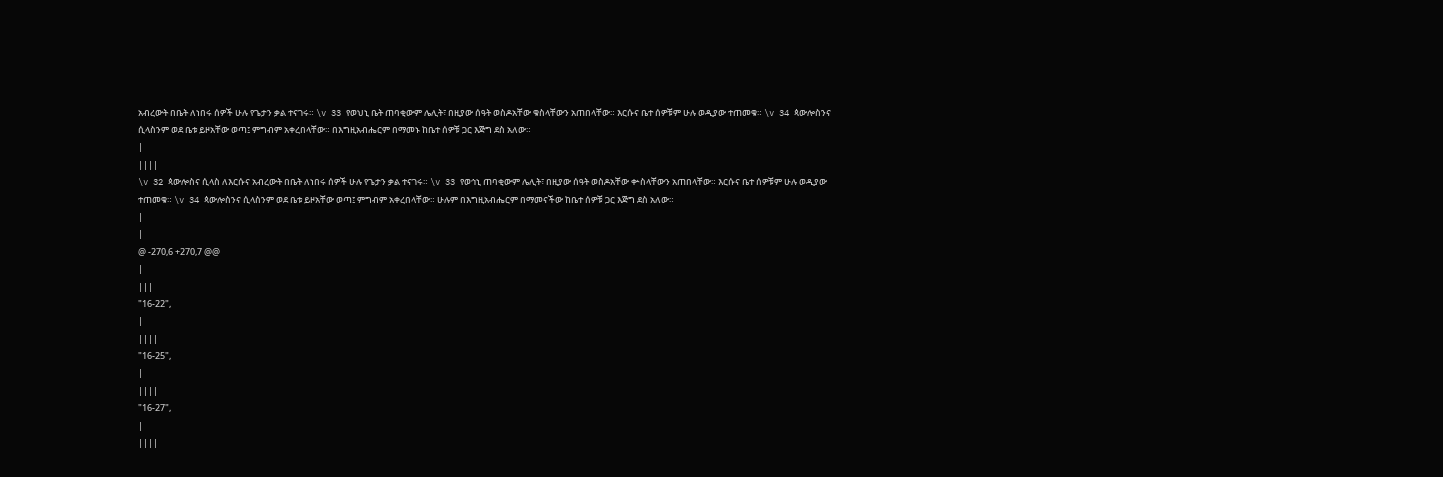አብረውት በቤት ለነበሩ ሰዎች ሁሉ የጌታን ቃል ተናገሩ። \v 33 የወህኒ ቤት ጠባቂውም ሌሊት፣ በዚያው ሰዓት ወስዶአቸው ቁስላቸውን አጠበላቸው። እርሱና ቤተ ሰዎቹም ሁሉ ወዲያው ተጠመቁ። \v 34 ጳውሎስንና ሲላስንም ወደ ቤቱ ይዞአቸው ወጣ፤ ምግብም አቀረበላቸው። በእግዚአብሔርም በማመኑ ከቤተ ሰዎቹ ጋር እጅግ ደስ አለው።
|
||||
\v 32 ጳውሎስና ሲላስ ለእርሱና አብረውት በቤት ለነበሩ ሰዎች ሁሉ የጌታን ቃል ተናገሩ። \v 33 የወኅኒ ጠባቂውም ሌሊት፣ በዚያው ሰዓት ወስዶአቸው ቍስላቸውን አጠበላቸው። እርሱና ቤተ ሰዎቹም ሁሉ ወዲያው ተጠመቁ። \v 34 ጳውሎስንና ሲላስንም ወደ ቤቱ ይዞአቸው ወጣ፤ ምግብም አቀረበላቸው። ሁሉም በእግዚአብሔርም በማመናችው ከቤተ ሰዎቹ ጋር እጅግ ደስ አለው።
|
|
@ -270,6 +270,7 @@
|
|||
"16-22",
|
||||
"16-25",
|
||||
"16-27",
|
||||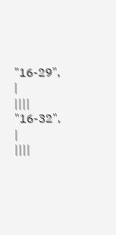"16-29",
|
||||
"16-32",
|
||||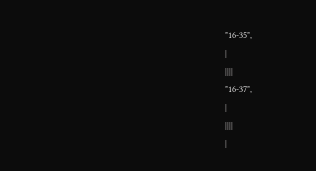"16-35",
|
||||
"16-37",
|
||||
|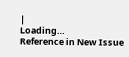|
Loading…
Reference in New Issue